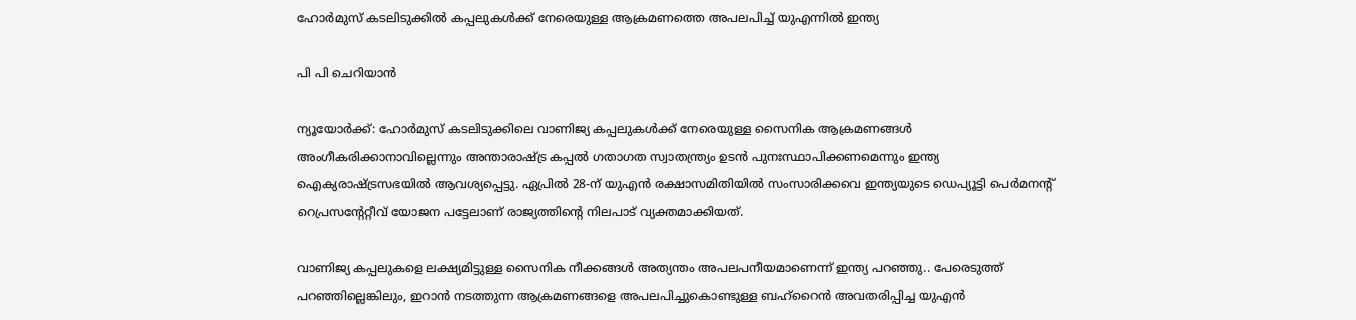ഹോർമുസ് കടലിടുക്കിൽ കപ്പലുകൾക്ക് നേരെയുള്ള ആക്രമണത്തെ അപലപിച്ച് യുഎന്നിൽ ഇന്ത്യ

പി പി ചെറിയാൻ

ന്യൂയോർക്ക്: ഹോർമുസ് കടലിടുക്കിലെ വാണിജ്യ കപ്പലുകൾക്ക് നേരെയുള്ള സൈനിക ആക്രമണങ്ങൾ അംഗീകരിക്കാനാവില്ലെന്നും അന്താരാഷ്ട്ര കപ്പൽ ഗതാഗത സ്വാതന്ത്ര്യം ഉടൻ പുനഃസ്ഥാപിക്കണമെന്നും ഇന്ത്യ ഐക്യരാഷ്ട്രസഭയിൽ ആവശ്യപ്പെട്ടു. ഏപ്രിൽ 28-ന് യുഎൻ രക്ഷാസമിതിയിൽ സംസാരിക്കവെ ഇന്ത്യയുടെ ഡെപ്യൂട്ടി പെർമനന്റ് റെപ്രസന്റേറ്റീവ് യോജന പട്ടേലാണ് രാജ്യത്തിന്റെ നിലപാട് വ്യക്തമാക്കിയത്.

വാണിജ്യ കപ്പലുകളെ ലക്ഷ്യമിട്ടുള്ള സൈനിക നീക്കങ്ങൾ അത്യന്തം അപലപനീയമാണെന്ന് ഇന്ത്യ പറഞ്ഞു.. പേരെടുത്ത് പറഞ്ഞില്ലെങ്കിലും, ഇറാൻ നടത്തുന്ന ആക്രമണങ്ങളെ അപലപിച്ചുകൊണ്ടുള്ള ബഹ്‌റൈൻ അവതരിപ്പിച്ച യുഎൻ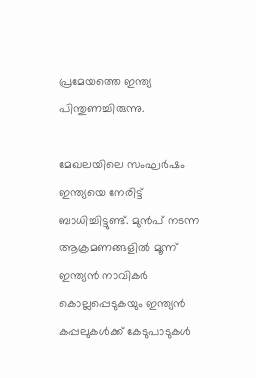പ്രമേയത്തെ ഇന്ത്യ പിന്തുണച്ചിരുന്നു.

മേഖലയിലെ സംഘർഷം ഇന്ത്യയെ നേരിട്ട് ബാധിച്ചിട്ടുണ്ട്. മുൻപ് നടന്ന ആക്രമണങ്ങളിൽ മൂന്ന് ഇന്ത്യൻ നാവികർ കൊല്ലപ്പെടുകയും ഇന്ത്യൻ കപ്പലുകൾക്ക് കേടുപാടുകൾ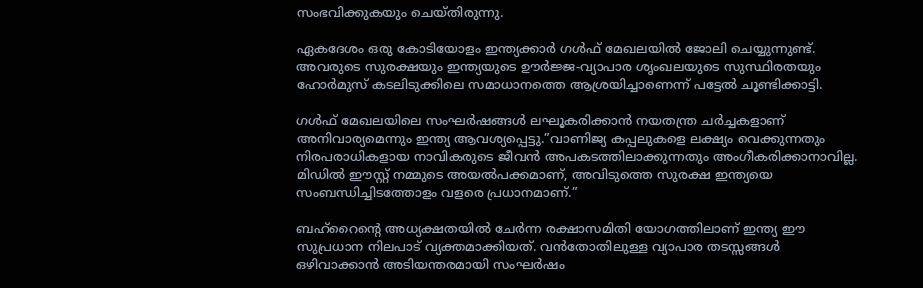സംഭവിക്കുകയും ചെയ്തിരുന്നു.

ഏകദേശം ഒരു കോടിയോളം ഇന്ത്യക്കാർ ഗൾഫ് മേഖലയിൽ ജോലി ചെയ്യുന്നുണ്ട്. അവരുടെ സുരക്ഷയും ഇന്ത്യയുടെ ഊർജ്ജ-വ്യാപാര ശൃംഖലയുടെ സുസ്ഥിരതയും ഹോർമുസ് കടലിടുക്കിലെ സമാധാനത്തെ ആശ്രയിച്ചാണെന്ന് പട്ടേൽ ചൂണ്ടിക്കാട്ടി.

ഗൾഫ് മേഖലയിലെ സംഘർഷങ്ങൾ ലഘൂകരിക്കാൻ നയതന്ത്ര ചർച്ചകളാണ് അനിവാര്യമെന്നും ഇന്ത്യ ആവശ്യപ്പെട്ടു.”വാണിജ്യ കപ്പലുകളെ ലക്ഷ്യം വെക്കുന്നതും നിരപരാധികളായ നാവികരുടെ ജീവൻ അപകടത്തിലാക്കുന്നതും അംഗീകരിക്കാനാവില്ല. മിഡിൽ ഈസ്റ്റ് നമ്മുടെ അയൽപക്കമാണ്, അവിടുത്തെ സുരക്ഷ ഇന്ത്യയെ സംബന്ധിച്ചിടത്തോളം വളരെ പ്രധാനമാണ്.”

ബഹ്‌റൈന്റെ അധ്യക്ഷതയിൽ ചേർന്ന രക്ഷാസമിതി യോഗത്തിലാണ് ഇന്ത്യ ഈ സുപ്രധാന നിലപാട് വ്യക്തമാക്കിയത്. വൻതോതിലുള്ള വ്യാപാര തടസ്സങ്ങൾ ഒഴിവാക്കാൻ അടിയന്തരമായി സംഘർഷം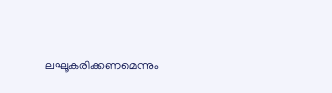ലഘൂകരിക്കണമെന്നും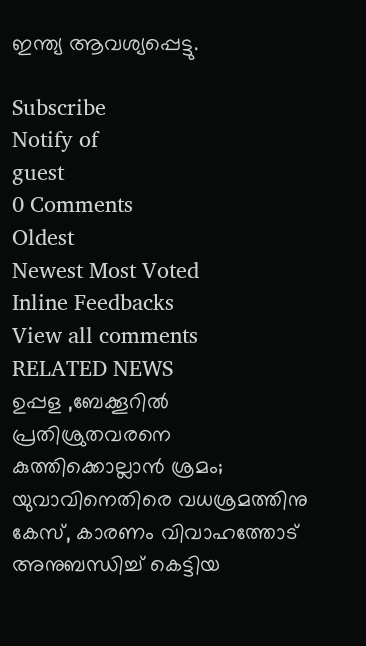ഇന്ത്യ ആവശ്യപ്പെട്ടു.

Subscribe
Notify of
guest
0 Comments
Oldest
Newest Most Voted
Inline Feedbacks
View all comments
RELATED NEWS
ഉപ്പള ,ബേക്കൂറില്‍ പ്രതിശ്രുതവരനെ കുത്തിക്കൊല്ലാന്‍ ശ്രമം; യുവാവിനെതിരെ വധശ്രമത്തിനു കേസ്, കാരണം വിവാഹത്തോട് അനുബന്ധിച്ച് കെട്ടിയ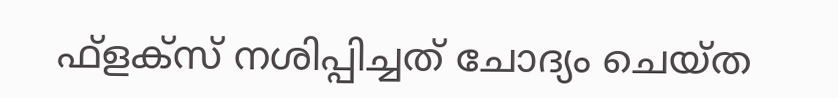ഫ്‌ളക്‌സ് നശിപ്പിച്ചത് ചോദ്യം ചെയ്ത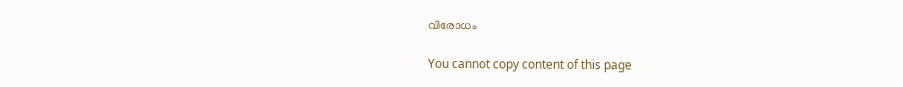വിരോധം

You cannot copy content of this page